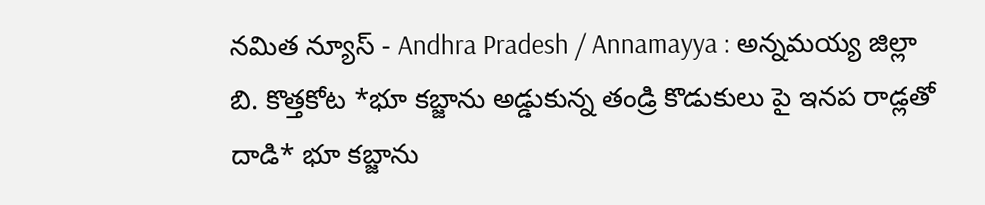నమిత న్యూస్ - Andhra Pradesh / Annamayya : అన్నమయ్య జిల్లా బి. కొత్తకోట *భూ కబ్జాను అడ్డుకున్న తండ్రి కొడుకులు పై ఇనప రాడ్లతో దాడి* భూ కబ్జాను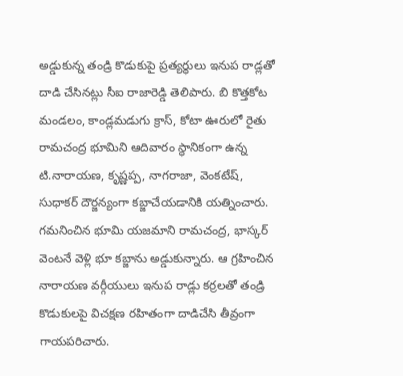అడ్డుకున్న తండ్రి కొడుకుపై ప్రత్యర్థులు ఇనుప రాడ్లతో దాడి చేసినట్లు సీఐ రాజారెడ్డి తెలిపారు. బి కొత్తకోట మండలం, కాండ్లమడుగు క్రాస్, కోటా ఊరులో రైతు రామచంద్ర భూమిని ఆదివారం స్థానికంగా ఉన్న టి.నారాయణ, కృష్ణప్ప, నాగరాజా, వెంకటేష్, సుధాకర్ దౌర్జన్యంగా కబ్జాచేయడానికి యత్నించారు. గమనించిన భూమి యజమాని రామచంద్ర, భాస్కర్ వెంటనే వెళ్లి భూ కబ్జాను అడ్డుకున్నారు. ఆ గ్రహించిన నారాయణ వర్గీయులు ఇనుప రాడ్లు కర్రలతో తండ్రి కొడుకులపై విచక్షణ రహితంగా దాడిచేసి తీవ్రంగా గాయపరిచారు.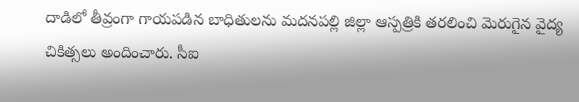దాడిలో తీవ్రంగా గాయపడిన బాధితులను మదనపల్లి జిల్లా ఆస్పత్రికి తరలించి మెరుగైన వైద్య చికిత్సలు అందించారు. సీఐ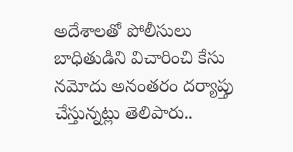అదేశాలతో పోలీసులు బాధితుడిని విచారించి కేసు నమోదు అనంతరం దర్యాప్తు చేస్తున్నట్లు తెలిపారు..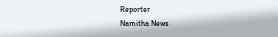Reporter
Namitha News